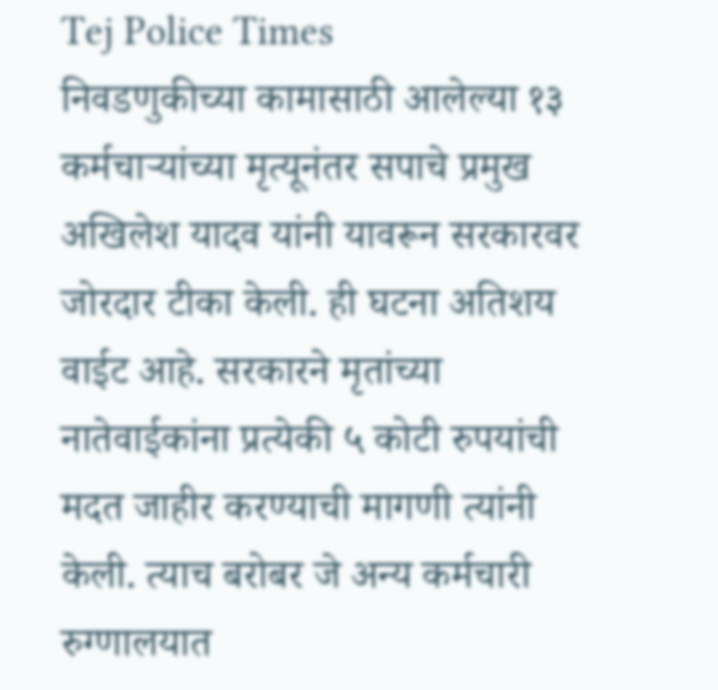Tej Police Times
निवडणुकीच्या कामासाठी आलेल्या १३ कर्मचाऱ्यांच्या मृत्यूनंतर सपाचे प्रमुख अखिलेश यादव यांनी यावरून सरकारवर जोरदार टीका केली. ही घटना अतिशय वाईट आहे. सरकारने मृतांच्या नातेवाईकांना प्रत्येकी ५ कोटी रुपयांची मदत जाहीर करण्याची मागणी त्यांनी केली. त्याच बरोबर जे अन्य कर्मचारी रुग्णालयात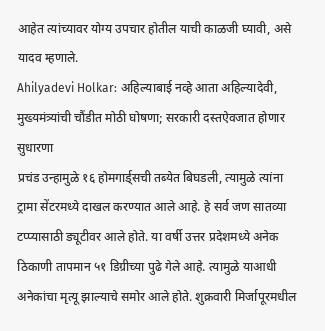आहेत त्यांच्यावर योग्य उपचार होतील याची काळजी घ्यावी, असे यादव म्हणाले.
Ahilyadevi Holkar: अहिल्याबाई नव्हे आता अहिल्यादेवी, मुख्यमंत्र्यांची चौंडीत मोठी घोषणा; सरकारी दस्तऐवजात होणार सुधारणा
प्रचंड उन्हामुळे १६ होमगार्ड्सची तब्येत बिघडली, त्यामुळे त्यांना ट्रामा सेंटरमध्ये दाखल करण्यात आले आहे. हे सर्व जण सातव्या टप्प्यासाठी ड्यूटीवर आले होते. या वर्षी उत्तर प्रदेशमध्ये अनेक ठिकाणी तापमान ५१ डिग्रीच्या पुढे गेले आहे. त्यामुळे याआधी अनेकांचा मृत्यू झाल्याचे समोर आले होते. शुक्रवारी मिर्जापूरमधील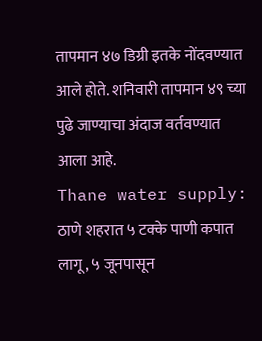तापमान ४७ डिग्री इतके नोंदवण्यात आले होते. शनिवारी तापमान ४९ च्या पुढे जाण्याचा अंदाज वर्तवण्यात आला आहे.
Thane water supply: ठाणे शहरात ५ टक्के पाणी कपात लागू, ५ जूनपासून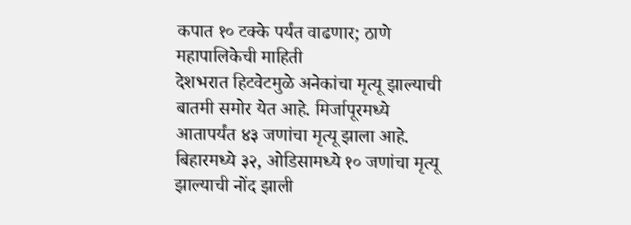कपात १० टक्के पर्यंत वाढणार; ठाणे महापालिकेची माहिती
देशभरात हिटवेटमुळे अनेकांचा मृत्यू झाल्याची बातमी समोर येत आहे. मिर्जापूरमध्ये आतापर्यंत ४३ जणांचा मृत्यू झाला आहे. बिहारमध्ये ३२, ओडिसामध्ये १० जणांचा मृत्यू झाल्याची नोंद झाली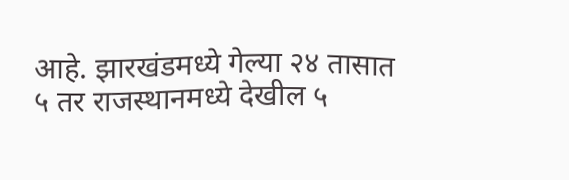आहे. झारखंडमध्ये गेल्या २४ तासात ५ तर राजस्थानमध्ये देखील ५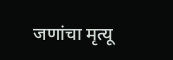जणांचा मृत्यू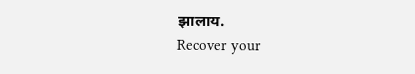झालाय.
Recover your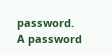password.
A password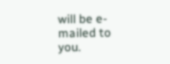will be e-mailed to you.